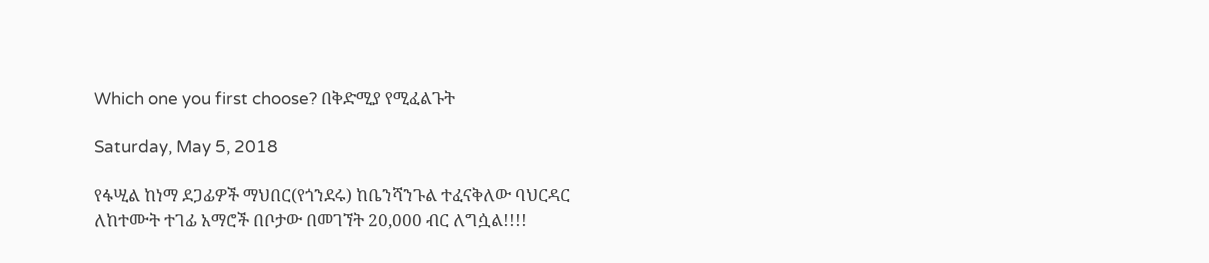Which one you first choose? በቅድሚያ የሚፈልጉት

Saturday, May 5, 2018

የፋሢል ከነማ ደጋፊዎች ማህበር(የጎንደሩ) ከቤንሻንጉል ተፈናቅለው ባህርዳር ለከተሙት ተገፊ አማሮች በቦታው በመገኘት 20,000 ብር ለግሷል!!!!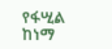የፋሢል ከነማ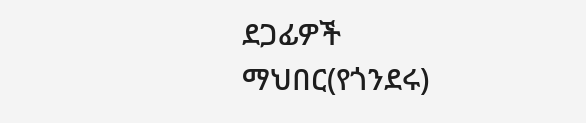ደጋፊዎች ማህበር(የጎንደሩ)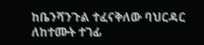ከቤንሻንጉል ተፈናቅለው ባህርዳር ለከተሙት ተገፊ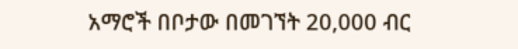አማሮች በቦታው በመገኘት 20,000 ብር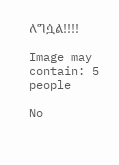ለግሷል!!!!

Image may contain: 5 people

No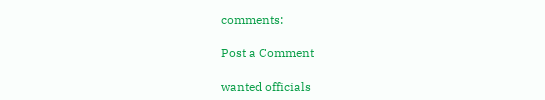comments:

Post a Comment

wanted officials